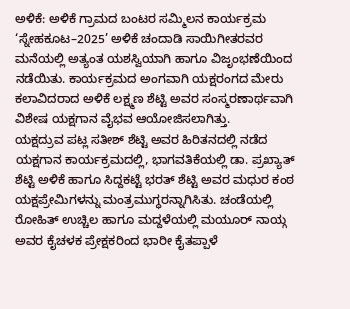ಅಳಿಕೆ: ಅಳಿಕೆ ಗ್ರಾಮದ ಬಂಟರ ಸಮ್ಮಿಲನ ಕಾರ್ಯಕ್ರಮ ‘ಸ್ನೇಹಕೂಟ–2025’ ಅಳಿಕೆ ಚಂದಾಡಿ ಸಾಯಿಗೀತರವರ ಮನೆಯಲ್ಲಿ ಅತ್ಯಂತ ಯಶಸ್ವಿಯಾಗಿ ಹಾಗೂ ವಿಜೃಂಭಣೆಯಿಂದ ನಡೆಯಿತು. ಕಾರ್ಯಕ್ರಮದ ಅಂಗವಾಗಿ ಯಕ್ಷರಂಗದ ಮೇರು ಕಲಾವಿದರಾದ ಅಳಿಕೆ ಲಕ್ಷ್ಮಣ ಶೆಟ್ಟಿ ಅವರ ಸಂಸ್ಮರಣಾರ್ಥವಾಗಿ ವಿಶೇಷ ಯಕ್ಷಗಾನ ವೈಭವ ಆಯೋಜಿಸಲಾಗಿತ್ತು.
ಯಕ್ಷದ್ರುವ ಪಟ್ಲ ಸತೀಶ್ ಶೆಟ್ಟಿ ಅವರ ಹಿರಿತನದಲ್ಲಿ ನಡೆದ ಯಕ್ಷಗಾನ ಕಾರ್ಯಕ್ರಮದಲ್ಲಿ, ಭಾಗವತಿಕೆಯಲ್ಲಿ ಡಾ. ಪ್ರಖ್ಯಾತ್ ಶೆಟ್ಟಿ ಅಳಿಕೆ ಹಾಗೂ ಸಿದ್ದಕಟ್ಟೆ ಭರತ್ ಶೆಟ್ಟಿ ಅವರ ಮಧುರ ಕಂಠ ಯಕ್ಷಪ್ರೇಮಿಗಳನ್ನು ಮಂತ್ರಮುಗ್ಧರನ್ನಾಗಿಸಿತು. ಚಂಡೆಯಲ್ಲಿ ರೋಹಿತ್ ಉಚ್ಚಿಲ ಹಾಗೂ ಮದ್ದಳೆಯಲ್ಲಿ ಮಯೂರ್ ನಾಯ್ಗ ಅವರ ಕೈಚಳಕ ಪ್ರೇಕ್ಷಕರಿಂದ ಭಾರೀ ಕೈತಪ್ಪಾಳೆ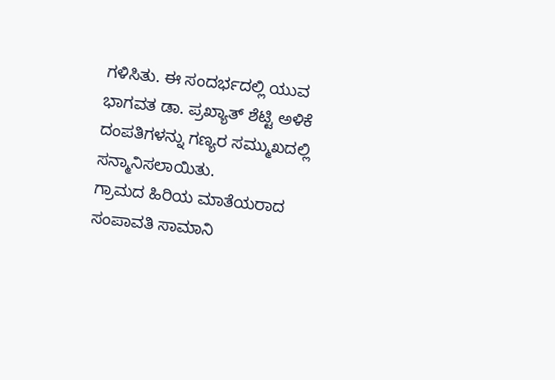ಗಳಿಸಿತು. ಈ ಸಂದರ್ಭದಲ್ಲಿ ಯುವ ಭಾಗವತ ಡಾ. ಪ್ರಖ್ಯಾತ್ ಶೆಟ್ಟಿ ಅಳಿಕೆ ದಂಪತಿಗಳನ್ನು ಗಣ್ಯರ ಸಮ್ಮುಖದಲ್ಲಿ ಸನ್ಮಾನಿಸಲಾಯಿತು.
ಗ್ರಾಮದ ಹಿರಿಯ ಮಾತೆಯರಾದ ಸಂಪಾವತಿ ಸಾಮಾನಿ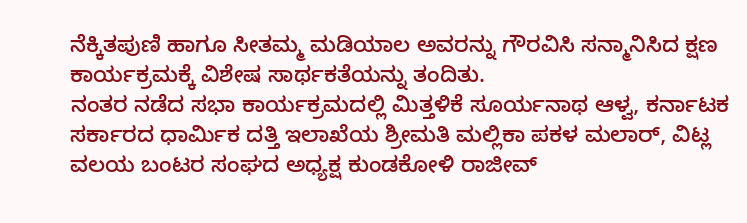ನೆಕ್ಕಿತಪುಣಿ ಹಾಗೂ ಸೀತಮ್ಮ ಮಡಿಯಾಲ ಅವರನ್ನು ಗೌರವಿಸಿ ಸನ್ಮಾನಿಸಿದ ಕ್ಷಣ ಕಾರ್ಯಕ್ರಮಕ್ಕೆ ವಿಶೇಷ ಸಾರ್ಥಕತೆಯನ್ನು ತಂದಿತು.
ನಂತರ ನಡೆದ ಸಭಾ ಕಾರ್ಯಕ್ರಮದಲ್ಲಿ ಮಿತ್ತಳಿಕೆ ಸೂರ್ಯನಾಥ ಆಳ್ವ, ಕರ್ನಾಟಕ ಸರ್ಕಾರದ ಧಾರ್ಮಿಕ ದತ್ತಿ ಇಲಾಖೆಯ ಶ್ರೀಮತಿ ಮಲ್ಲಿಕಾ ಪಕಳ ಮಲಾರ್, ವಿಟ್ಲ ವಲಯ ಬಂಟರ ಸಂಘದ ಅಧ್ಯಕ್ಷ ಕುಂಡಕೋಳಿ ರಾಜೀವ್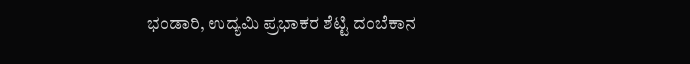ಭಂಡಾರಿ, ಉದ್ಯಮಿ ಪ್ರಭಾಕರ ಶೆಟ್ಟಿ ದಂಬೆಕಾನ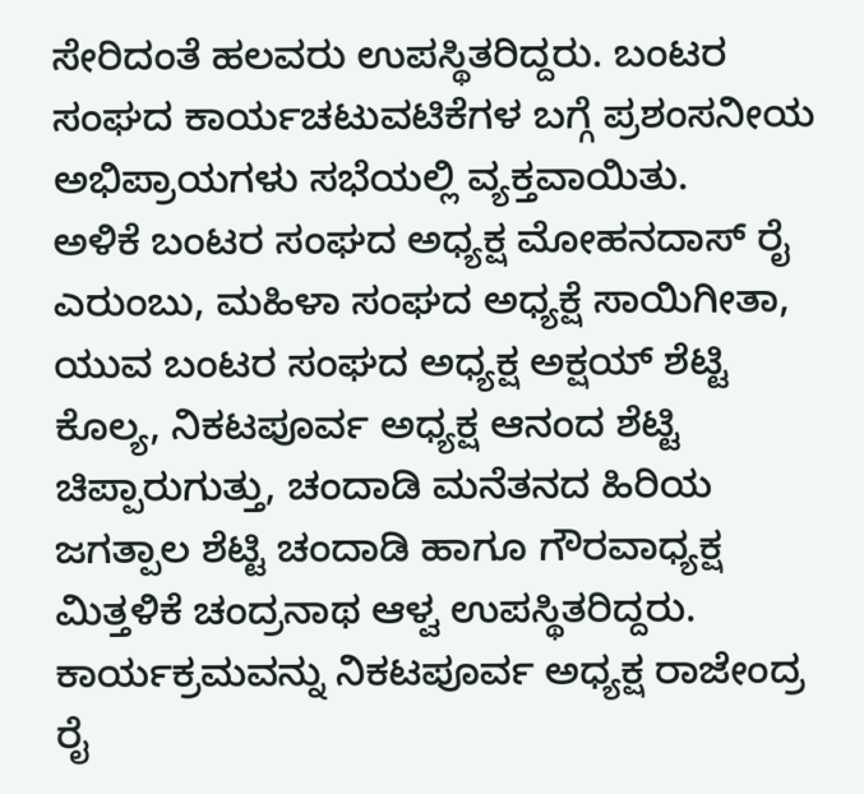ಸೇರಿದಂತೆ ಹಲವರು ಉಪಸ್ಥಿತರಿದ್ದರು. ಬಂಟರ ಸಂಘದ ಕಾರ್ಯಚಟುವಟಿಕೆಗಳ ಬಗ್ಗೆ ಪ್ರಶಂಸನೀಯ ಅಭಿಪ್ರಾಯಗಳು ಸಭೆಯಲ್ಲಿ ವ್ಯಕ್ತವಾಯಿತು.
ಅಳಿಕೆ ಬಂಟರ ಸಂಘದ ಅಧ್ಯಕ್ಷ ಮೋಹನದಾಸ್ ರೈ ಎರುಂಬು, ಮಹಿಳಾ ಸಂಘದ ಅಧ್ಯಕ್ಷೆ ಸಾಯಿಗೀತಾ, ಯುವ ಬಂಟರ ಸಂಘದ ಅಧ್ಯಕ್ಷ ಅಕ್ಷಯ್ ಶೆಟ್ಟಿ ಕೊಲ್ಯ, ನಿಕಟಪೂರ್ವ ಅಧ್ಯಕ್ಷ ಆನಂದ ಶೆಟ್ಟಿ ಚಿಪ್ಪಾರುಗುತ್ತು, ಚಂದಾಡಿ ಮನೆತನದ ಹಿರಿಯ ಜಗತ್ಪಾಲ ಶೆಟ್ಟಿ ಚಂದಾಡಿ ಹಾಗೂ ಗೌರವಾಧ್ಯಕ್ಷ ಮಿತ್ತಳಿಕೆ ಚಂದ್ರನಾಥ ಆಳ್ವ ಉಪಸ್ಥಿತರಿದ್ದರು. ಕಾರ್ಯಕ್ರಮವನ್ನು ನಿಕಟಪೂರ್ವ ಅಧ್ಯಕ್ಷ ರಾಜೇಂದ್ರ ರೈ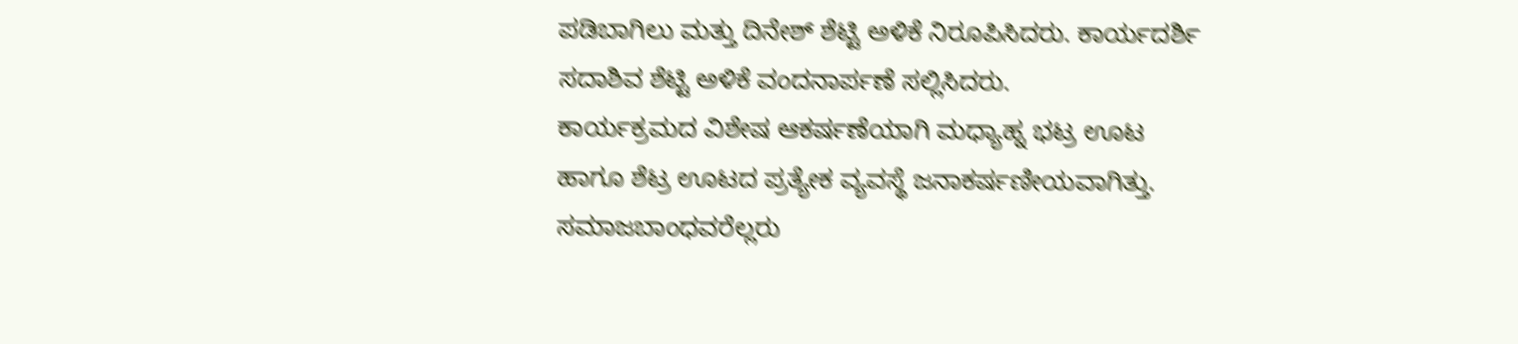ಪಡಿಬಾಗಿಲು ಮತ್ತು ದಿನೇಶ್ ಶೆಟ್ಟಿ ಅಳಿಕೆ ನಿರೂಪಿಸಿದರು. ಕಾರ್ಯದರ್ಶಿ ಸದಾಶಿವ ಶೆಟ್ಟಿ ಅಳಿಕೆ ವಂದನಾರ್ಪಣೆ ಸಲ್ಲಿಸಿದರು.
ಕಾರ್ಯಕ್ರಮದ ವಿಶೇಷ ಆಕರ್ಷಣೆಯಾಗಿ ಮಧ್ಯಾಹ್ನ ಭಟ್ರ ಊಟ ಹಾಗೂ ಶೆಟ್ರ ಊಟದ ಪ್ರತ್ಯೇಕ ವ್ಯವಸ್ಥೆ ಜನಾಕರ್ಷಣೀಯವಾಗಿತ್ತು. ಸಮಾಜಬಾಂಧವರೆಲ್ಲರು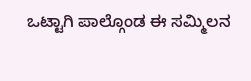ಒಟ್ಟಾಗಿ ಪಾಲ್ಗೊಂಡ ಈ ಸಮ್ಮಿಲನ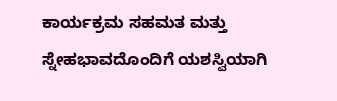ಕಾರ್ಯಕ್ರಮ ಸಹಮತ ಮತ್ತು ಸ್ನೇಹಭಾವದೊಂದಿಗೆ ಯಶಸ್ವಿಯಾಗಿ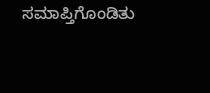ಸಮಾಪ್ತಿಗೊಂಡಿತು